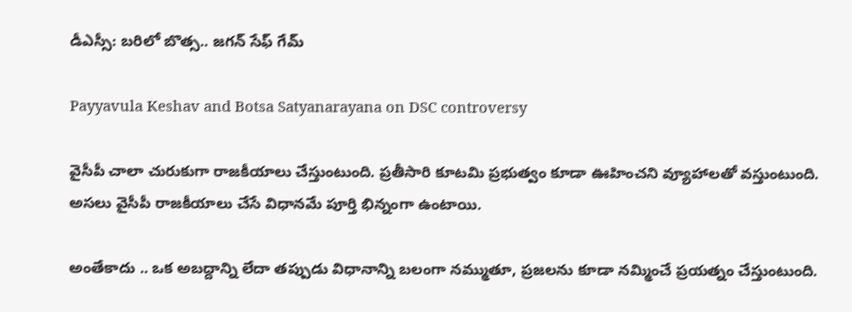డీఎస్సీ: బరిలో బొత్స.. జగన్‌ సేఫ్ గేమ్‌

Payyavula Keshav and Botsa Satyanarayana on DSC controversy

వైసీపీ చాలా చురుకుగా రాజకీయాలు చేస్తుంటుంది. ప్రతీసారి కూటమి ప్రభుత్వం కూడా ఊహించని వ్యూహాలతో వస్తుంటుంది. అసలు వైసీపీ రాజకీయాలు చేసే విధానమే పూర్తి భిన్నంగా ఉంటాయి.

అంతేకాదు .. ఒక అబద్దాన్ని లేదా తప్పుడు విధానాన్ని బలంగా నమ్ముతూ, ప్రజలను కూడా నమ్మించే ప్రయత్నం చేస్తుంటుంది.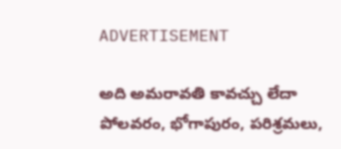ADVERTISEMENT

అది అమరావతి కావచ్చు లేదా పోలవరం, భోగాపురం, పరిశ్రమలు,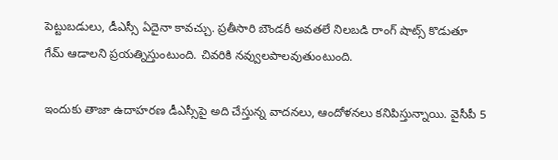పెట్టుబడులు, డీఎస్సీ ఏదైనా కావచ్చు. ప్రతీసారి బౌండరీ అవతలే నిలబడి రాంగ్ షాట్స్ కొడుతూ గేమ్‌ ఆడాలని ప్రయత్నిస్తుంటుంది. చివరికి నవ్వులపాలవుతుంటుంది.

ఇందుకు తాజా ఉదాహరణ డీఎస్సీపై అది చేస్తున్న వాదనలు, ఆందోళనలు కనిపిస్తున్నాయి. వైసీపీ 5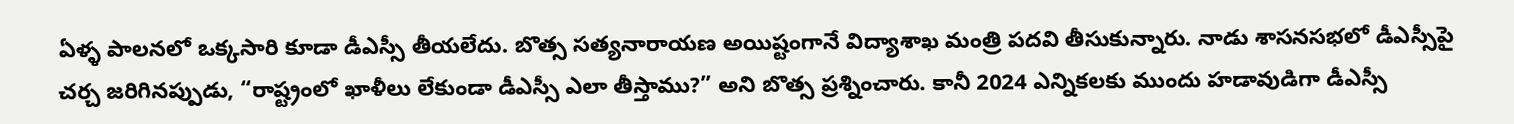ఏళ్ళ పాలనలో ఒక్కసారి కూడా డీఎస్సీ తీయలేదు. బొత్స సత్యనారాయణ అయిష్టంగానే విద్యాశాఖ మంత్రి పదవి తీసుకున్నారు. నాడు శాసనసభలో డీఎస్సీపై చర్చ జరిగినప్పుడు, “రాష్ట్రంలో ఖాళీలు లేకుండా డీఎస్సీ ఎలా తీస్తాము?” అని బొత్స ప్రశ్నించారు. కానీ 2024 ఎన్నికలకు ముందు హడావుడిగా డీఎస్సీ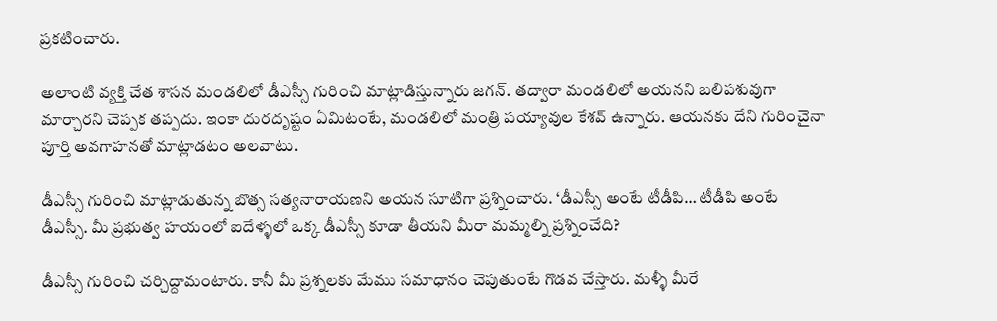ప్రకటించారు.

అలాంటి వ్యక్తి చేత శాసన మండలిలో డీఎస్సీ గురించి మాట్లాడిస్తున్నారు జగన్‌. తద్వారా మండలిలో అయనని బలిపశువుగా మార్చారని చెప్పక తప్పదు. ఇంకా దురదృష్టం ఏమిటంటే, మండలిలో మంత్రి పయ్యావుల కేశవ్ ఉన్నారు. ఆయనకు దేని గురించైనా పూర్తి అవగాహనతో మాట్లాడటం అలవాటు.

డీఎస్సీ గురించి మాట్లాడుతున్న బొత్స సత్యనారాయణని అయన సూటిగా ప్రశ్నించారు. ‘డీఎస్సీ అంటే టీడీపి… టీడీపి అంటే డీఎస్సీ. మీ ప్రభుత్వ హయంలో ఐదేళ్ళలో ఒక్క డీఎస్సీ కూడా తీయని మీరా మమ్మల్ని ప్రశ్నించేది?

డీఎస్సీ గురించి చర్చిద్దామంటారు. కానీ మీ ప్రశ్నలకు మేము సమాధానం చెపుతుంటే గొడవ చేస్తారు. మళ్ళీ మీరే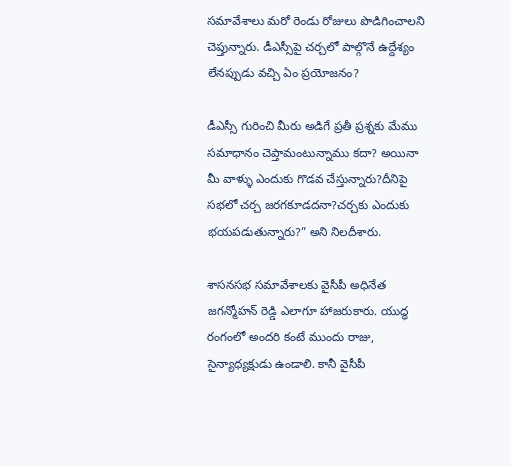సమావేశాలు మరో రెండు రోజులు పొడిగించాలని చెప్తున్నారు. డీఎస్సీపై చర్చలో పాల్గొనే ఉద్దేశ్యం లేనప్పుడు వచ్చి ఏం ప్రయోజనం?

డీఎస్సీ గురించి మీరు అడిగే ప్రతీ ప్రశ్నకు మేము సమాధానం చెప్తామంటున్నాము కదా? అయినా మీ వాళ్ళు ఎందుకు గొడవ చేస్తున్నారు?దీనిపై సభలో చర్చ జరగకూడదనా?చర్చకు ఎందుకు భయపడుతున్నారు?” అని నిలదీశారు.

శాసనసభ సమావేశాలకు వైసీపీ అధినేత జగన్మోహన్ రెడ్డి ఎలాగూ హాజరుకారు. యుద్ధ రంగంలో అందరి కంటే ముందు రాజు, సైన్యాధ్యక్షుడు ఉండాలి. కానీ వైసీపీ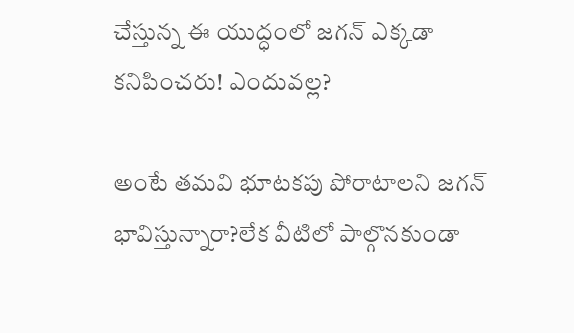చేస్తున్న ఈ యుద్ధంలో జగన్‌ ఎక్కడా కనిపించరు! ఎందువల్ల?

అంటే తమవి భూటకపు పోరాటాలని జగన్‌ భావిస్తున్నారా?లేక వీటిలో పాల్గొనకుండా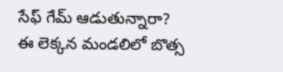సేఫ్ గేమ్‌ ఆడుతున్నారా? ఈ లెక్కన మండలిలో బొత్స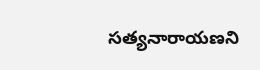సత్యనారాయణని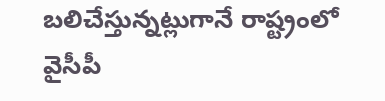బలిచేస్తున్నట్లుగానే రాష్ట్రంలో వైసీపీ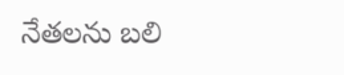నేతలను బలి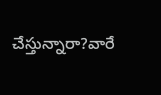చేస్తున్నారా?వారే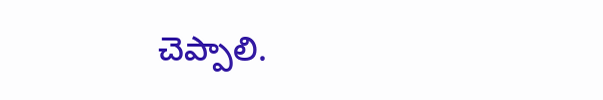చెప్పాలి.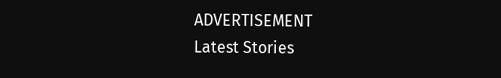ADVERTISEMENT
Latest Stories